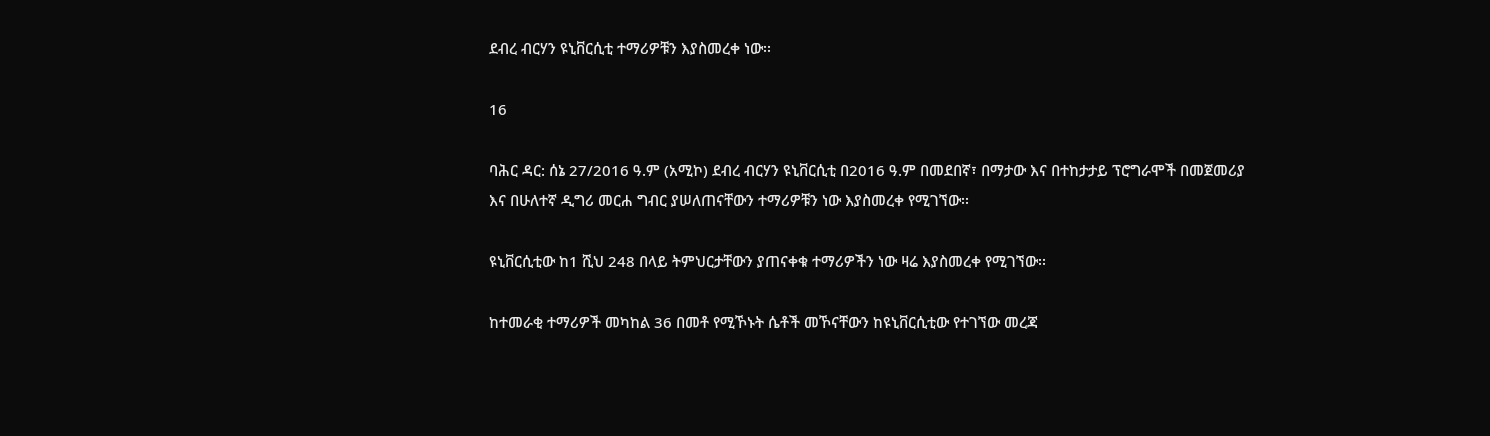ደብረ ብርሃን ዩኒቨርሲቲ ተማሪዎቹን እያስመረቀ ነው፡፡

16

ባሕር ዳር: ሰኔ 27/2016 ዓ.ም (አሚኮ) ደብረ ብርሃን ዩኒቨርሲቲ በ2016 ዓ.ም በመደበኛ፣ በማታው እና በተከታታይ ፕሮግራሞች በመጀመሪያ እና በሁለተኛ ዲግሪ መርሐ ግብር ያሠለጠናቸውን ተማሪዎቹን ነው እያስመረቀ የሚገኘው፡፡

ዩኒቨርሲቲው ከ1 ሺህ 248 በላይ ትምህርታቸውን ያጠናቀቁ ተማሪዎችን ነው ዛሬ እያስመረቀ የሚገኘው፡፡

ከተመራቂ ተማሪዎች መካከል 36 በመቶ የሚኾኑት ሴቶች መኾናቸውን ከዩኒቨርሲቲው የተገኘው መረጃ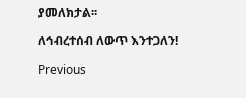ያመለክታል፡፡

ለኅብረተሰብ ለውጥ እንተጋለን!

Previous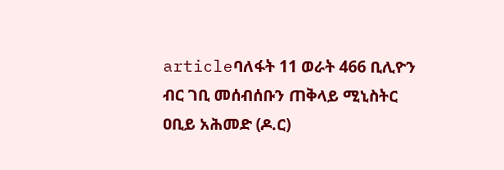articleባለፋት 11 ወራት 466 ቢሊዮን ብር ገቢ መሰብሰቡን ጠቅላይ ሚኒስትር ዐቢይ አሕመድ (ዶ.ር)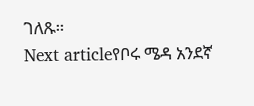ገለጹ።
Next articleየቦሩ ሜዳ አንደኛ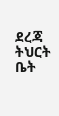ደረጃ ትህርት ቤት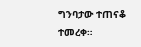ግንባታው ተጠናቆ ተመረቀ።